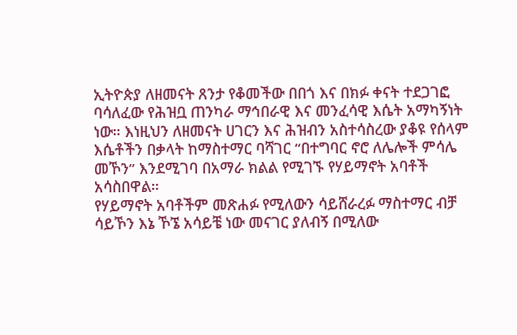ኢትዮጵያ ለዘመናት ጸንታ የቆመችው በበጎ እና በክፉ ቀናት ተደጋገፎ ባሳለፈው የሕዝቧ ጠንካራ ማኅበራዊ እና መንፈሳዊ እሴት አማካኝነት ነው። እነዚህን ለዘመናት ሀገርን እና ሕዝብን አስተሳስረው ያቆዩ የሰላም እሴቶችን በቃላት ከማስተማር ባሻገር “በተግባር ኖሮ ለሌሎች ምሳሌ መኾን” እንደሚገባ በአማራ ክልል የሚገኙ የሃይማኖት አባቶች አሳስበዋል።
የሃይማኖት አባቶችም መጽሐፉ የሚለውን ሳይሸራረፉ ማስተማር ብቻ ሳይኾን እኔ ኾኜ አሳይቼ ነው መናገር ያለብኝ በሚለው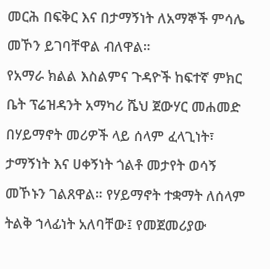መርሕ በፍቅር እና በታማኝነት ለአማኞች ምሳሌ መኾን ይገባቸዋል ብለዋል።
የአማራ ክልል እስልምና ጉዳዮች ከፍተኛ ምክር ቤት ፕሬዝዳንት አማካሪ ሼህ ጀውሃር መሐመድ በሃይማኖት መሪዎች ላይ ሰላም ፈላጊነት፣ ታማኝነት እና ሀቀኝነት ጎልቶ መታየት ወሳኝ መኾኑን ገልጸዋል። የሃይማኖት ተቋማት ለሰላም ትልቅ ኀላፊነት አለባቸው፤ የመጀመሪያው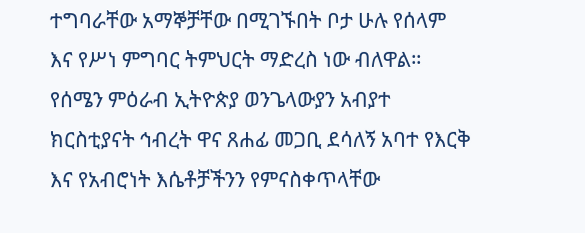ተግባራቸው አማኞቻቸው በሚገኙበት ቦታ ሁሉ የሰላም እና የሥነ ምግባር ትምህርት ማድረስ ነው ብለዋል።
የሰሜን ምዕራብ ኢትዮጵያ ወንጌላውያን አብያተ ክርስቲያናት ኅብረት ዋና ጸሐፊ መጋቢ ደሳለኝ አባተ የእርቅ እና የአብሮነት እሴቶቻችንን የምናስቀጥላቸው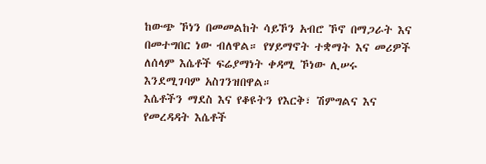ከውጭ ኾነን በመመልከት ሳይኾን አብሮ ኾኖ በማጋራት እና በመተግበር ነው ብለዋል። የሃይማኖት ተቋማት እና መሪዎች ለሰላም እሴቶች ፍሬያማነት ቀዳሚ ኾነው ሊሠሩ እንደሚገባም አስገንዝበዋል።
እሴቶችን ማደስ እና የቆዩትን የእርቅ፣ ሽምግልና እና የመረዳዳት እሴቶች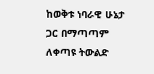ከወቅቱ ነባራዊ ሁኔታ ጋር በማጣጣም ለቀጣዩ ትውልድ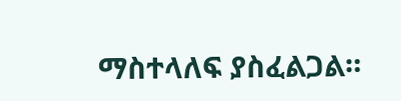ማስተላለፍ ያስፈልጋል።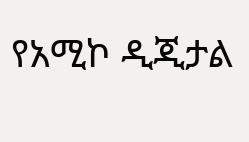የአሚኮ ዲጂታል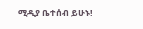ሚዲያ ቤተሰብ ይሁኑ!